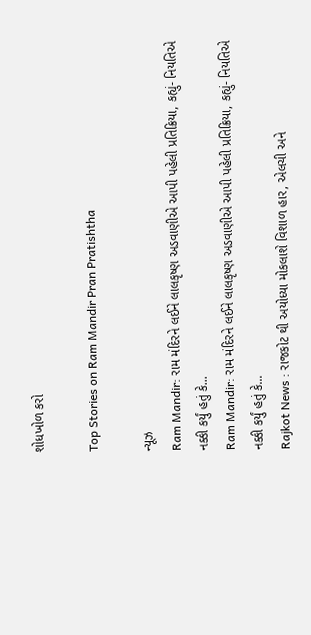શોધખોળ કરો

Top Stories on Ram Mandir Pran Pratishtha

ન્યૂઝ
Ram Mandir: રામ મંદિરને લઈને લાલકૃષ્ણ અડવાણીએ આપી પહેલી પ્રતિક્રિયા, કહ્યું- નિયતિએ નક્કી કર્યું હતું કે...
Ram Mandir: રામ મંદિરને લઈને લાલકૃષ્ણ અડવાણીએ આપી પહેલી પ્રતિક્રિયા, કહ્યું- નિયતિએ નક્કી કર્યું હતું કે...
Rajkot News : રાજકોટ થી અયોધ્યા મોકલાશે વિશાળ હાર, એલચી અને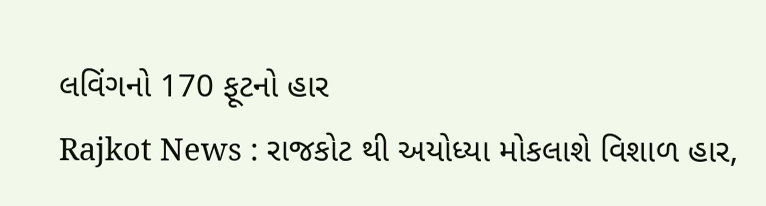લવિંગનો 170 ફૂટનો હાર
Rajkot News : રાજકોટ થી અયોધ્યા મોકલાશે વિશાળ હાર,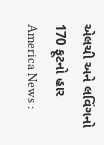એલચી અને લવિંગનો 170 ફૂટનો હાર
America News :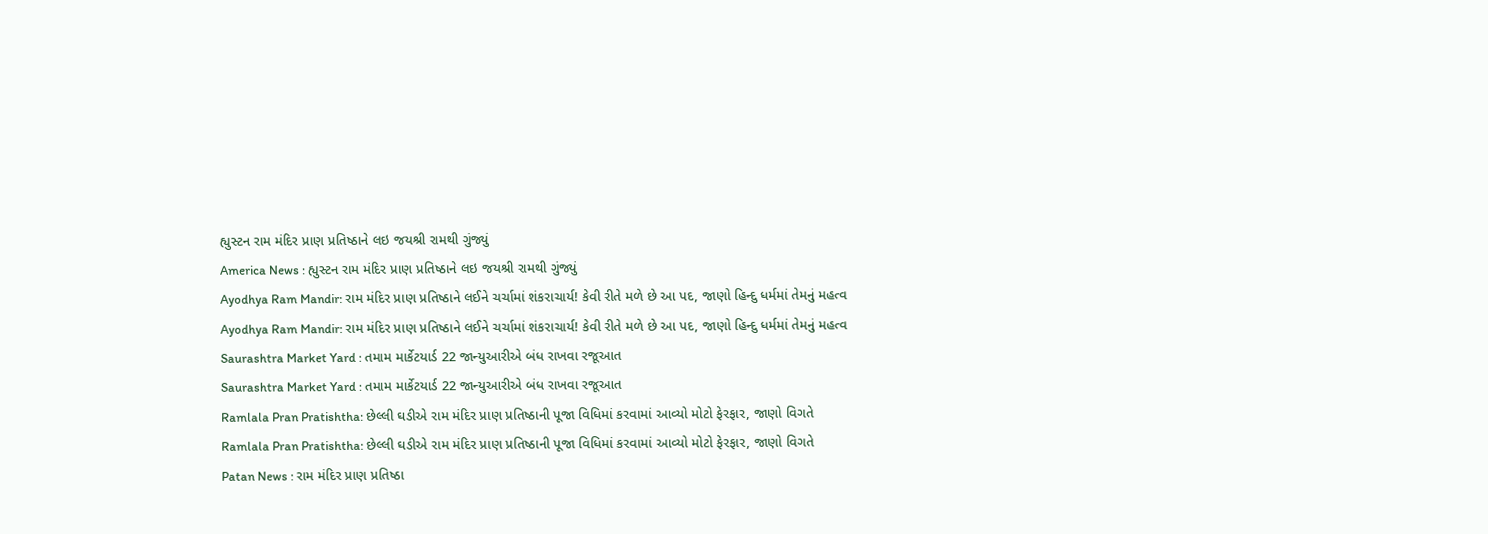હ્યુસ્ટન રામ મંદિર પ્રાણ પ્રતિષ્ઠાને લઇ જયશ્રી રામથી ગુંજ્યું
America News : હ્યુસ્ટન રામ મંદિર પ્રાણ પ્રતિષ્ઠાને લઇ જયશ્રી રામથી ગુંજ્યું
Ayodhya Ram Mandir: રામ મંદિર પ્રાણ પ્રતિષ્ઠાને લઈને ચર્ચામાં શંકરાચાર્ય! કેવી રીતે મળે છે આ પદ, જાણો હિન્દુ ધર્મમાં તેમનું મહત્વ
Ayodhya Ram Mandir: રામ મંદિર પ્રાણ પ્રતિષ્ઠાને લઈને ચર્ચામાં શંકરાચાર્ય! કેવી રીતે મળે છે આ પદ, જાણો હિન્દુ ધર્મમાં તેમનું મહત્વ
Saurashtra Market Yard : તમામ માર્કેટયાર્ડ 22 જાન્યુઆરીએ બંધ રાખવા રજૂઆત
Saurashtra Market Yard : તમામ માર્કેટયાર્ડ 22 જાન્યુઆરીએ બંધ રાખવા રજૂઆત
Ramlala Pran Pratishtha: છેલ્લી ઘડીએ રામ મંદિર પ્રાણ પ્રતિષ્ઠાની પૂજા વિધિમાં કરવામાં આવ્યો મોટો ફેરફાર, જાણો વિગતે
Ramlala Pran Pratishtha: છેલ્લી ઘડીએ રામ મંદિર પ્રાણ પ્રતિષ્ઠાની પૂજા વિધિમાં કરવામાં આવ્યો મોટો ફેરફાર, જાણો વિગતે
Patan News : રામ મંદિર પ્રાણ પ્રતિષ્ઠા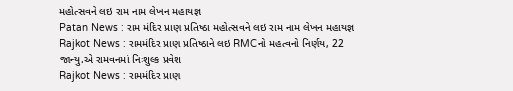મહોત્સવને લઇ રામ નામ લેખન મહાયજ્ઞ
Patan News : રામ મંદિર પ્રાણ પ્રતિષ્ઠા મહોત્સવને લઇ રામ નામ લેખન મહાયજ્ઞ
Rajkot News : રામમંદિર પ્રાણ પ્રતિષ્ઠાને લઇ RMCનો મહત્વનો નિર્ણય, 22 જાન્યુ.એ રામવનમાં નિઃશુલ્ક પ્રવેશ
Rajkot News : રામમંદિર પ્રાણ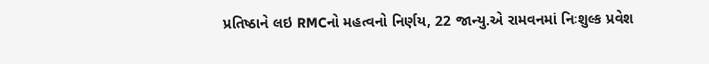પ્રતિષ્ઠાને લઇ RMCનો મહત્વનો નિર્ણય, 22 જાન્યુ.એ રામવનમાં નિઃશુલ્ક પ્રવેશ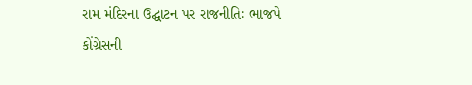રામ મંદિરના ઉદ્ઘાટન પર રાજનીતિઃ ભાજપે કોંગ્રેસની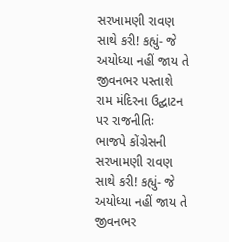સરખામણી રાવણ સાથે કરી! કહ્યું- જે અયોધ્યા નહીં જાય તે જીવનભર પસ્તાશે
રામ મંદિરના ઉદ્ઘાટન પર રાજનીતિઃ ભાજપે કોંગ્રેસની સરખામણી રાવણ સાથે કરી! કહ્યું- જે અયોધ્યા નહીં જાય તે જીવનભર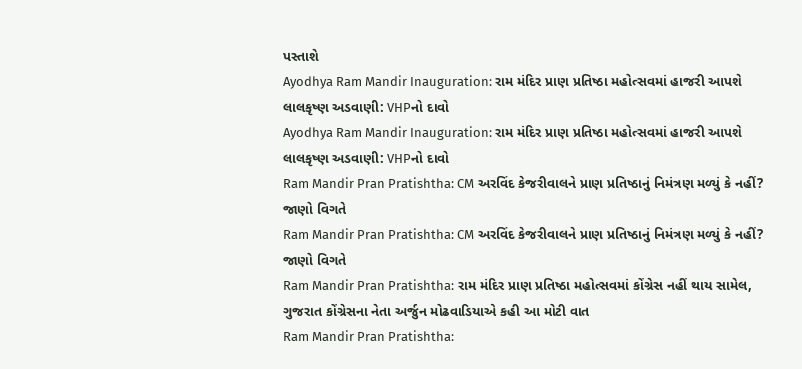પસ્તાશે
Ayodhya Ram Mandir Inauguration: રામ મંદિર પ્રાણ પ્રતિષ્ઠા મહોત્સવમાં હાજરી આપશે લાલકૃષ્ણ અડવાણી: VHPનો દાવો
Ayodhya Ram Mandir Inauguration: રામ મંદિર પ્રાણ પ્રતિષ્ઠા મહોત્સવમાં હાજરી આપશે લાલકૃષ્ણ અડવાણી: VHPનો દાવો
Ram Mandir Pran Pratishtha: CM અરવિંદ કેજરીવાલને પ્રાણ પ્રતિષ્ઠાનું નિમંત્રણ મળ્યું કે નહીં? જાણો વિગતે
Ram Mandir Pran Pratishtha: CM અરવિંદ કેજરીવાલને પ્રાણ પ્રતિષ્ઠાનું નિમંત્રણ મળ્યું કે નહીં? જાણો વિગતે
Ram Mandir Pran Pratishtha: રામ મંદિર પ્રાણ પ્રતિષ્ઠા મહોત્સવમાં કોંગ્રેસ નહીં થાય સામેલ, ગુજરાત કોંગ્રેસના નેતા અર્જુન મોઢવાડિયાએ કહી આ મોટી વાત
Ram Mandir Pran Pratishtha: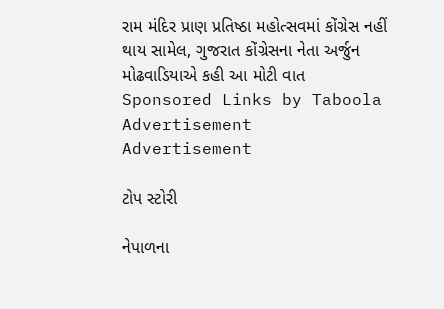રામ મંદિર પ્રાણ પ્રતિષ્ઠા મહોત્સવમાં કોંગ્રેસ નહીં થાય સામેલ, ગુજરાત કોંગ્રેસના નેતા અર્જુન મોઢવાડિયાએ કહી આ મોટી વાત
Sponsored Links by Taboola
Advertisement
Advertisement

ટોપ સ્ટોરી

નેપાળના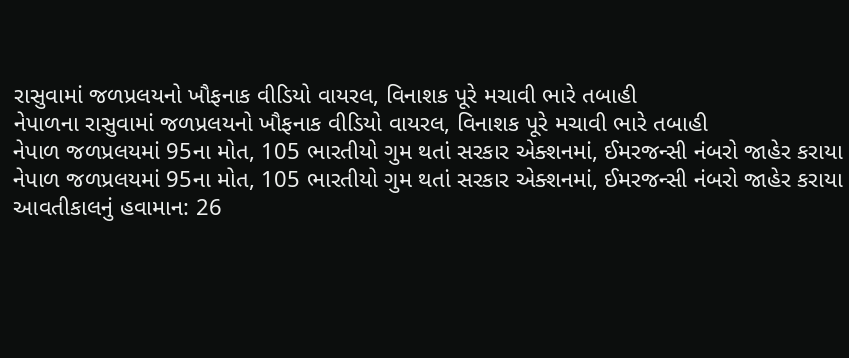રાસુવામાં જળપ્રલયનો ખૌફનાક વીડિયો વાયરલ, વિનાશક પૂરે મચાવી ભારે તબાહી
નેપાળના રાસુવામાં જળપ્રલયનો ખૌફનાક વીડિયો વાયરલ, વિનાશક પૂરે મચાવી ભારે તબાહી
નેપાળ જળપ્રલયમાં 95ના મોત, 105 ભારતીયો ગુમ થતાં સરકાર એક્શનમાં, ઈમરજન્સી નંબરો જાહેર કરાયા
નેપાળ જળપ્રલયમાં 95ના મોત, 105 ભારતીયો ગુમ થતાં સરકાર એક્શનમાં, ઈમરજન્સી નંબરો જાહેર કરાયા
આવતીકાલનું હવામાન: 26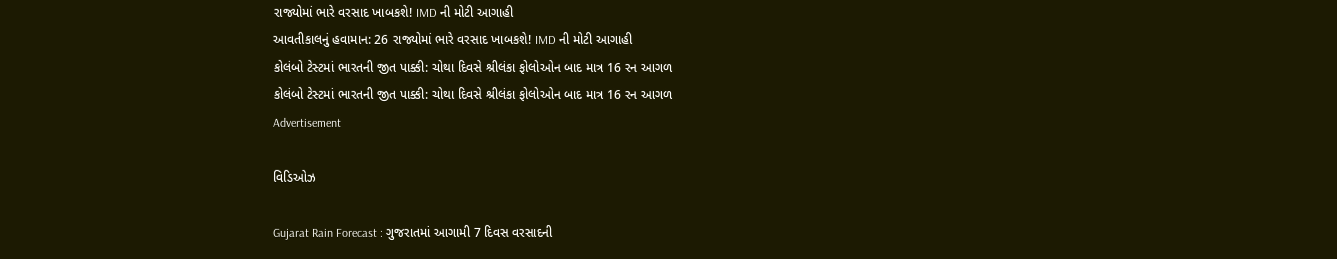રાજ્યોમાં ભારે વરસાદ ખાબકશે! IMD ની મોટી આગાહી
આવતીકાલનું હવામાન: 26 રાજ્યોમાં ભારે વરસાદ ખાબકશે! IMD ની મોટી આગાહી
કોલંબો ટેસ્ટમાં ભારતની જીત પાક્કી: ચોથા દિવસે શ્રીલંકા ફોલોઓન બાદ માત્ર 16 રન આગળ
કોલંબો ટેસ્ટમાં ભારતની જીત પાક્કી: ચોથા દિવસે શ્રીલંકા ફોલોઓન બાદ માત્ર 16 રન આગળ
Advertisement

વિડિઓઝ

Gujarat Rain Forecast : ગુજરાતમાં આગામી 7 દિવસ વરસાદની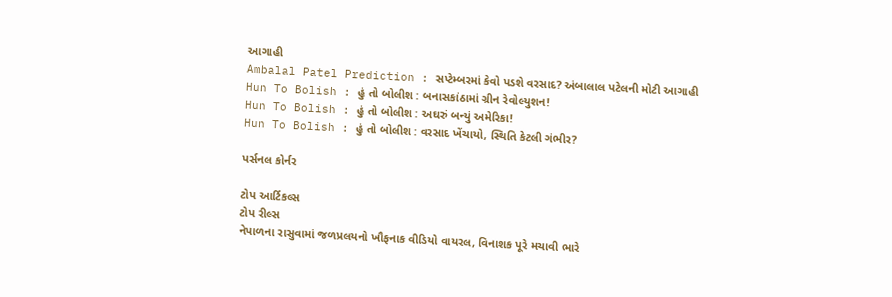આગાહી
Ambalal Patel Prediction : સપ્ટેમ્બરમાં કેવો પડશે વરસાદ? અંબાલાલ પટેલની મોટી આગાહી
Hun To Bolish : હું તો બોલીશ : બનાસકાંઠામાં ગ્રીન રેવોલ્યુશન!
Hun To Bolish : હું તો બોલીશ : અઘરું બન્યું અમેરિકા!
Hun To Bolish : હું તો બોલીશ : વરસાદ ખેંચાયો, સ્થિતિ કેટલી ગંભીર?

પર્સનલ કોર્નર

ટોપ આર્ટિકલ્સ
ટોપ રીલ્સ
નેપાળના રાસુવામાં જળપ્રલયનો ખૌફનાક વીડિયો વાયરલ, વિનાશક પૂરે મચાવી ભારે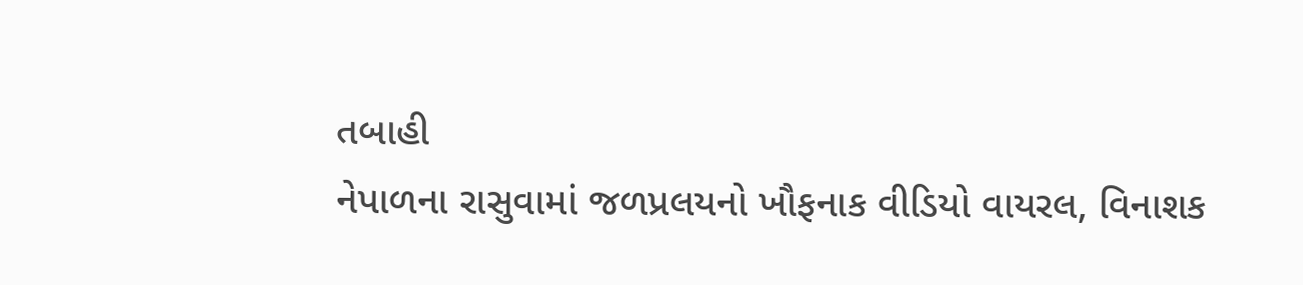તબાહી
નેપાળના રાસુવામાં જળપ્રલયનો ખૌફનાક વીડિયો વાયરલ, વિનાશક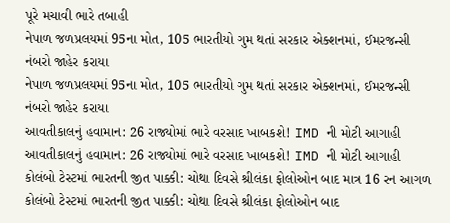પૂરે મચાવી ભારે તબાહી
નેપાળ જળપ્રલયમાં 95ના મોત, 105 ભારતીયો ગુમ થતાં સરકાર એક્શનમાં, ઈમરજન્સી નંબરો જાહેર કરાયા
નેપાળ જળપ્રલયમાં 95ના મોત, 105 ભારતીયો ગુમ થતાં સરકાર એક્શનમાં, ઈમરજન્સી નંબરો જાહેર કરાયા
આવતીકાલનું હવામાન: 26 રાજ્યોમાં ભારે વરસાદ ખાબકશે! IMD ની મોટી આગાહી
આવતીકાલનું હવામાન: 26 રાજ્યોમાં ભારે વરસાદ ખાબકશે! IMD ની મોટી આગાહી
કોલંબો ટેસ્ટમાં ભારતની જીત પાક્કી: ચોથા દિવસે શ્રીલંકા ફોલોઓન બાદ માત્ર 16 રન આગળ
કોલંબો ટેસ્ટમાં ભારતની જીત પાક્કી: ચોથા દિવસે શ્રીલંકા ફોલોઓન બાદ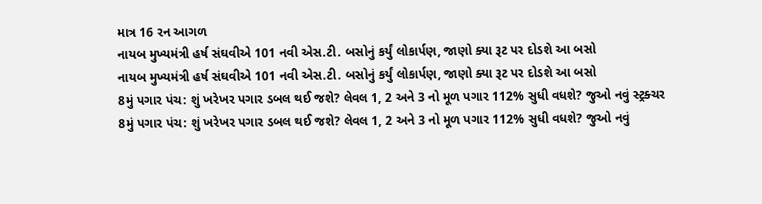માત્ર 16 રન આગળ
નાયબ મુખ્યમંત્રી હર્ષ સંઘવીએ 101 નવી એસ.ટી. બસોનું કર્યું લોકાર્પણ, જાણો ક્યા રૂટ પર દોડશે આ બસો
નાયબ મુખ્યમંત્રી હર્ષ સંઘવીએ 101 નવી એસ.ટી. બસોનું કર્યું લોકાર્પણ, જાણો ક્યા રૂટ પર દોડશે આ બસો
8મું પગાર પંચ: શું ખરેખર પગાર ડબલ થઈ જશે? લેવલ 1, 2 અને 3 નો મૂળ પગાર 112% સુધી વધશે? જુઓ નવું સ્ટ્રક્ચર
8મું પગાર પંચ: શું ખરેખર પગાર ડબલ થઈ જશે? લેવલ 1, 2 અને 3 નો મૂળ પગાર 112% સુધી વધશે? જુઓ નવું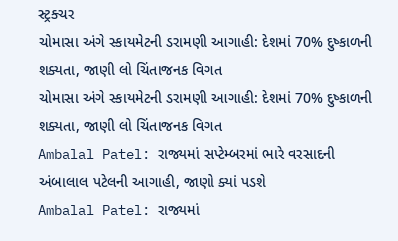સ્ટ્રક્ચર
ચોમાસા અંગે સ્કાયમેટની ડરામણી આગાહી: દેશમાં 70% દુષ્કાળની શક્યતા, જાણી લો ચિંતાજનક વિગત
ચોમાસા અંગે સ્કાયમેટની ડરામણી આગાહી: દેશમાં 70% દુષ્કાળની શક્યતા, જાણી લો ચિંતાજનક વિગત
Ambalal Patel: રાજ્યમાં સપ્ટેમ્બરમાં ભારે વરસાદની અંબાલાલ પટેલની આગાહી, જાણો ક્યાં પડશે
Ambalal Patel: રાજ્યમાં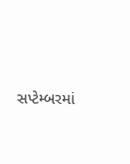સપ્ટેમ્બરમાં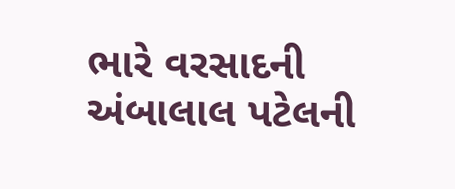ભારે વરસાદની અંબાલાલ પટેલની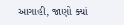આગાહી, જાણો ક્યાં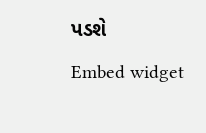પડશે
Embed widget